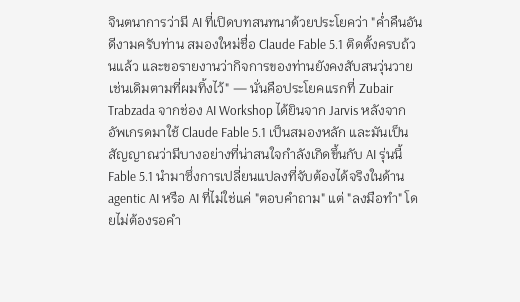จินตนาการว่ามี AI ที่เปิดบทสนทนาด้วยประโยคว่า "ค่ำคืนอันดีงามครับท่าน สมองใหม่ชื่อ Claude Fable 5.1 ติดตั้งครบถ้วนแล้ว และขอรายงานว่ากิจการของท่านยังคงสับสนวุ่นวายเช่นเดิมตามที่ผมทิ้งไว้" — นั่นคือประโยคแรกที่ Zubair Trabzada จากช่อง AI Workshop ได้ยินจาก Jarvis หลังจากอัพเกรดมาใช้ Claude Fable 5.1 เป็นสมองหลัก และมันเป็นสัญญาณว่ามีบางอย่างที่น่าสนใจกำลังเกิดขึ้นกับ AI รุ่นนี้
Fable 5.1 นำมาซึ่งการเปลี่ยนแปลงที่จับต้องได้จริงในด้าน agentic AI หรือ AI ที่ไม่ใช่แค่ "ตอบคำถาม" แต่ "ลงมือทำ" โดยไม่ต้องรอคำ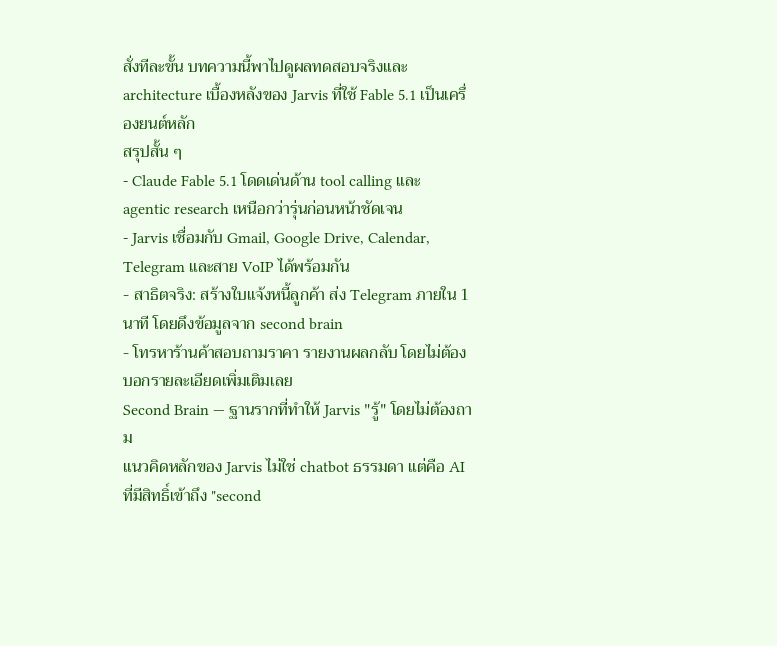สั่งทีละขั้น บทความนี้พาไปดูผลทดสอบจริงและ architecture เบื้องหลังของ Jarvis ที่ใช้ Fable 5.1 เป็นเครื่องยนต์หลัก
สรุปสั้น ๆ
- Claude Fable 5.1 โดดเด่นด้าน tool calling และ agentic research เหนือกว่ารุ่นก่อนหน้าชัดเจน
- Jarvis เชื่อมกับ Gmail, Google Drive, Calendar, Telegram และสาย VoIP ได้พร้อมกัน
- สาธิตจริง: สร้างใบแจ้งหนี้ลูกค้า ส่ง Telegram ภายใน 1 นาที โดยดึงข้อมูลจาก second brain
- โทรหาร้านค้าสอบถามราคา รายงานผลกลับ โดยไม่ต้องบอกรายละเอียดเพิ่มเติมเลย
Second Brain — ฐานรากที่ทำให้ Jarvis "รู้" โดยไม่ต้องถาม
แนวคิดหลักของ Jarvis ไม่ใช่ chatbot ธรรมดา แต่คือ AI ที่มีสิทธิ์เข้าถึง "second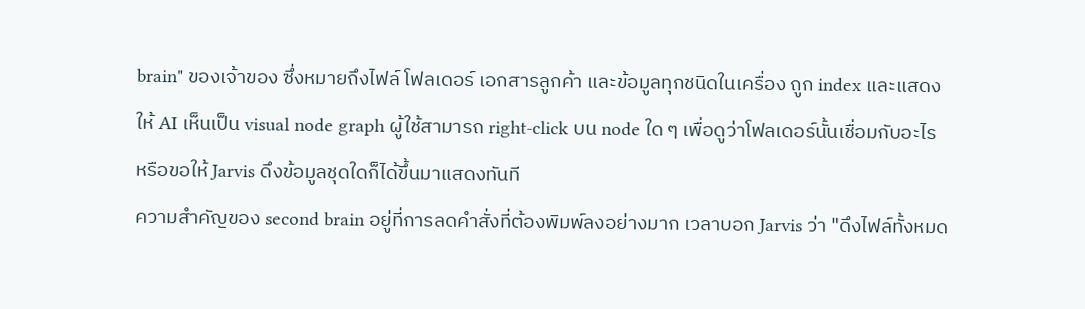brain" ของเจ้าของ ซึ่งหมายถึงไฟล์ โฟลเดอร์ เอกสารลูกค้า และข้อมูลทุกชนิดในเครื่อง ถูก index และแสดงให้ AI เห็นเป็น visual node graph ผู้ใช้สามารถ right-click บน node ใด ๆ เพื่อดูว่าโฟลเดอร์นั้นเชื่อมกับอะไร หรือขอให้ Jarvis ดึงข้อมูลชุดใดก็ได้ขึ้นมาแสดงทันที
ความสำคัญของ second brain อยู่ที่การลดคำสั่งที่ต้องพิมพ์ลงอย่างมาก เวลาบอก Jarvis ว่า "ดึงไฟล์ทั้งหมด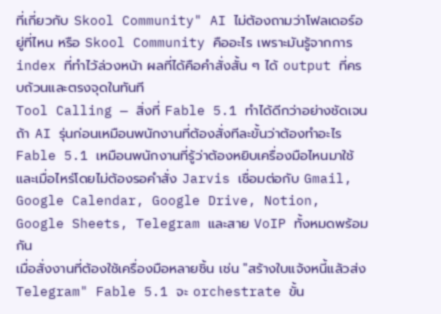ที่เกี่ยวกับ Skool Community" AI ไม่ต้องถามว่าโฟลเดอร์อยู่ที่ไหน หรือ Skool Community คืออะไร เพราะมันรู้จากการ index ที่ทำไว้ล่วงหน้า ผลที่ได้คือคำสั่งสั้น ๆ ได้ output ที่ครบถ้วนและตรงจุดในทันที
Tool Calling — สิ่งที่ Fable 5.1 ทำได้ดีกว่าอย่างชัดเจน
ถ้า AI รุ่นก่อนเหมือนพนักงานที่ต้องสั่งทีละขั้นว่าต้องทำอะไร Fable 5.1 เหมือนพนักงานที่รู้ว่าต้องหยิบเครื่องมือไหนมาใช้และเมื่อไหร่โดยไม่ต้องรอคำสั่ง Jarvis เชื่อมต่อกับ Gmail, Google Calendar, Google Drive, Notion, Google Sheets, Telegram และสาย VoIP ทั้งหมดพร้อมกัน
เมื่อสั่งงานที่ต้องใช้เครื่องมือหลายชิ้น เช่น "สร้างใบแจ้งหนี้แล้วส่ง Telegram" Fable 5.1 จะ orchestrate ขั้น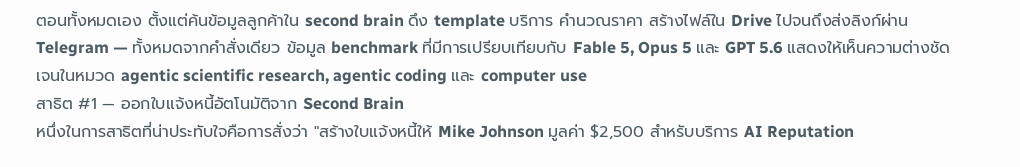ตอนทั้งหมดเอง ตั้งแต่ค้นข้อมูลลูกค้าใน second brain ดึง template บริการ คำนวณราคา สร้างไฟล์ใน Drive ไปจนถึงส่งลิงก์ผ่าน Telegram — ทั้งหมดจากคำสั่งเดียว ข้อมูล benchmark ที่มีการเปรียบเทียบกับ Fable 5, Opus 5 และ GPT 5.6 แสดงให้เห็นความต่างชัดเจนในหมวด agentic scientific research, agentic coding และ computer use
สาธิต #1 — ออกใบแจ้งหนี้อัตโนมัติจาก Second Brain
หนึ่งในการสาธิตที่น่าประทับใจคือการสั่งว่า "สร้างใบแจ้งหนี้ให้ Mike Johnson มูลค่า $2,500 สำหรับบริการ AI Reputation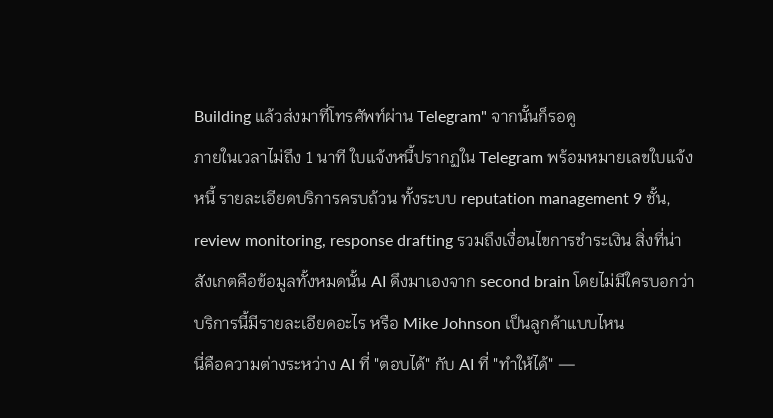Building แล้วส่งมาที่โทรศัพท์ผ่าน Telegram" จากนั้นก็รอดู
ภายในเวลาไม่ถึง 1 นาที ใบแจ้งหนี้ปรากฏใน Telegram พร้อมหมายเลขใบแจ้งหนี้ รายละเอียดบริการครบถ้วน ทั้งระบบ reputation management 9 ชั้น, review monitoring, response drafting รวมถึงเงื่อนไขการชำระเงิน สิ่งที่น่าสังเกตคือข้อมูลทั้งหมดนั้น AI ดึงมาเองจาก second brain โดยไม่มีใครบอกว่าบริการนี้มีรายละเอียดอะไร หรือ Mike Johnson เป็นลูกค้าแบบไหน
นี่คือความต่างระหว่าง AI ที่ "ตอบได้" กับ AI ที่ "ทำให้ได้" —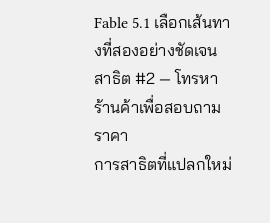Fable 5.1 เลือกเส้นทางที่สองอย่างชัดเจน
สาธิต #2 — โทรหาร้านค้าเพื่อสอบถามราคา
การสาธิตที่แปลกใหม่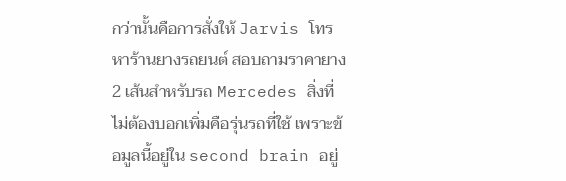กว่านั้นคือการสั่งให้ Jarvis โทรหาร้านยางรถยนต์ สอบถามราคายาง 2 เส้นสำหรับรถ Mercedes สิ่งที่ไม่ต้องบอกเพิ่มคือรุ่นรถที่ใช้ เพราะข้อมูลนี้อยู่ใน second brain อยู่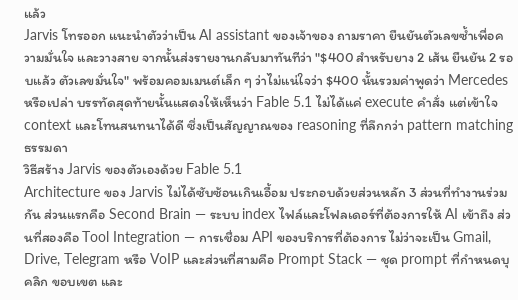แล้ว
Jarvis โทรออก แนะนำตัวว่าเป็น AI assistant ของเจ้าของ ถามราคา ยืนยันตัวเลขซ้ำเพื่อความมั่นใจ และวางสาย จากนั้นส่งรายงานกลับมาทันทีว่า "$400 สำหรับยาง 2 เส้น ยืนยัน 2 รอบแล้ว ตัวเลขมั่นใจ" พร้อมคอมเมนต์เล็ก ๆ ว่าไม่แน่ใจว่า $400 นั้นรวมค่าพูดว่า Mercedes หรือเปล่า บรรทัดสุดท้ายนั้นแสดงให้เห็นว่า Fable 5.1 ไม่ได้แค่ execute คำสั่ง แต่เข้าใจ context และโทนสนทนาได้ดี ซึ่งเป็นสัญญาณของ reasoning ที่ลึกกว่า pattern matching ธรรมดา
วิธีสร้าง Jarvis ของตัวเองด้วย Fable 5.1
Architecture ของ Jarvis ไม่ได้ซับซ้อนเกินเอื้อม ประกอบด้วยส่วนหลัก 3 ส่วนที่ทำงานร่วมกัน ส่วนแรกคือ Second Brain — ระบบ index ไฟล์และโฟลเดอร์ที่ต้องการให้ AI เข้าถึง ส่วนที่สองคือ Tool Integration — การเชื่อม API ของบริการที่ต้องการ ไม่ว่าจะเป็น Gmail, Drive, Telegram หรือ VoIP และส่วนที่สามคือ Prompt Stack — ชุด prompt ที่กำหนดบุคลิก ขอบเขต และ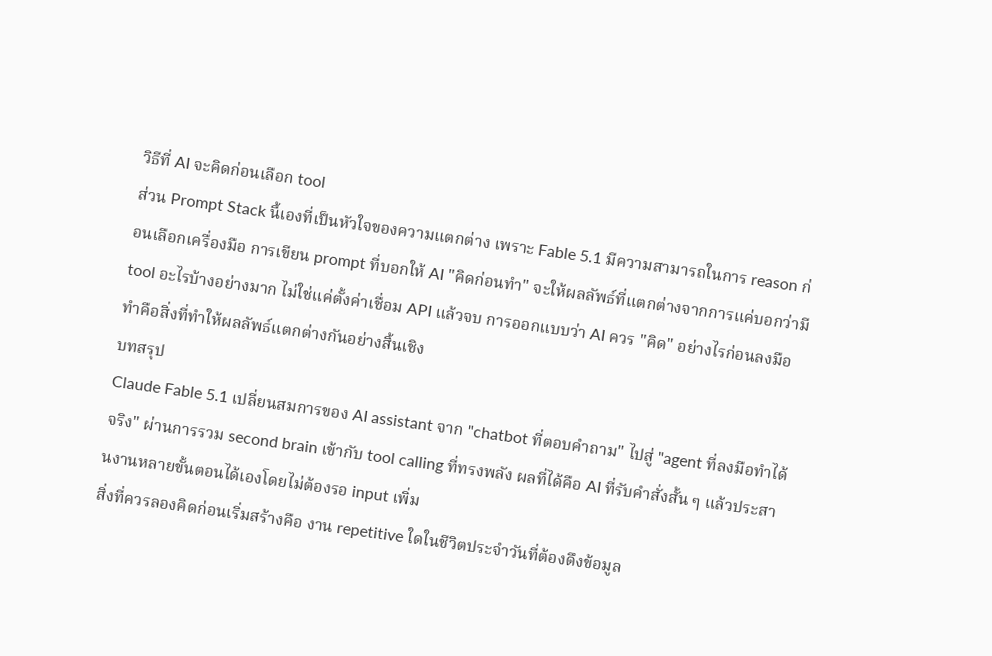วิธีที่ AI จะคิดก่อนเลือก tool
ส่วน Prompt Stack นี้เองที่เป็นหัวใจของความแตกต่าง เพราะ Fable 5.1 มีความสามารถในการ reason ก่อนเลือกเครื่องมือ การเขียน prompt ที่บอกให้ AI "คิดก่อนทำ" จะให้ผลลัพธ์ที่แตกต่างจากการแค่บอกว่ามี tool อะไรบ้างอย่างมาก ไม่ใช่แค่ตั้งค่าเชื่อม API แล้วจบ การออกแบบว่า AI ควร "คิด" อย่างไรก่อนลงมือทำคือสิ่งที่ทำให้ผลลัพธ์แตกต่างกันอย่างสิ้นเชิง
บทสรุป
Claude Fable 5.1 เปลี่ยนสมการของ AI assistant จาก "chatbot ที่ตอบคำถาม" ไปสู่ "agent ที่ลงมือทำได้จริง" ผ่านการรวม second brain เข้ากับ tool calling ที่ทรงพลัง ผลที่ได้คือ AI ที่รับคำสั่งสั้น ๆ แล้วประสานงานหลายขั้นตอนได้เองโดยไม่ต้องรอ input เพิ่ม
สิ่งที่ควรลองคิดก่อนเริ่มสร้างคือ งาน repetitive ใดในชีวิตประจำวันที่ต้องดึงข้อมูล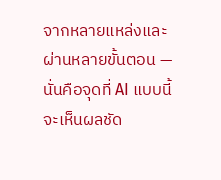จากหลายแหล่งและผ่านหลายขั้นตอน — นั่นคือจุดที่ AI แบบนี้จะเห็นผลชัด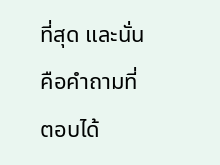ที่สุด และนั่นคือคำถามที่ตอบได้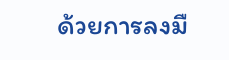ด้วยการลงมื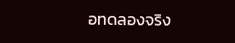อทดลองจริง